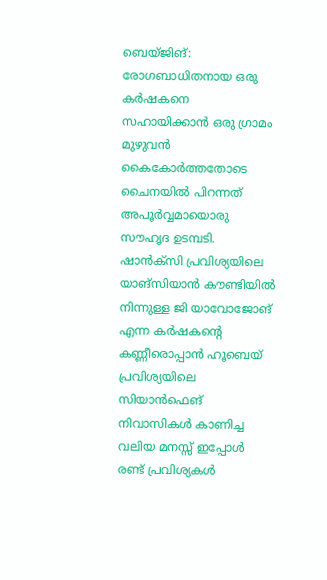ബെയ്ജിങ്: രോഗബാധിതനായ ഒരു കർഷകനെ സഹായിക്കാൻ ഒരു ഗ്രാമം മുഴുവൻ കൈകോർത്തതോടെ ചൈനയിൽ പിറന്നത് അപൂർവ്വമായൊരു സൗഹൃദ ഉടമ്പടി. ഷാൻക്സി പ്രവിശ്യയിലെ യാങ്സിയാൻ കൗണ്ടിയിൽ നിന്നുള്ള ജി യാവോജോങ് എന്ന കർഷകന്റെ കണ്ണീരൊപ്പാൻ ഹൂബെയ് പ്രവിശ്യയിലെ സിയാൻഫെങ് നിവാസികൾ കാണിച്ച വലിയ മനസ്സ് ഇപ്പോൾ രണ്ട് പ്രവിശ്യകൾ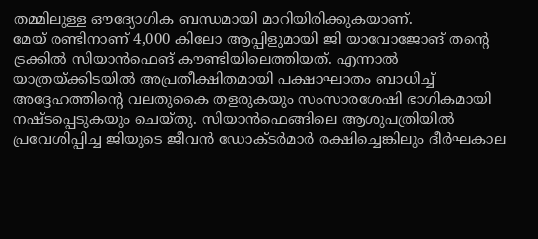തമ്മിലുള്ള ഔദ്യോഗിക ബന്ധമായി മാറിയിരിക്കുകയാണ്.
മേയ് രണ്ടിനാണ് 4,000 കിലോ ആപ്പിളുമായി ജി യാവോജോങ് തന്റെ ട്രക്കിൽ സിയാൻഫെങ് കൗണ്ടിയിലെത്തിയത്. എന്നാൽ യാത്രയ്ക്കിടയിൽ അപ്രതീക്ഷിതമായി പക്ഷാഘാതം ബാധിച്ച് അദ്ദേഹത്തിന്റെ വലതുകൈ തളരുകയും സംസാരശേഷി ഭാഗികമായി നഷ്ടപ്പെടുകയും ചെയ്തു. സിയാൻഫെങ്ങിലെ ആശുപത്രിയിൽ പ്രവേശിപ്പിച്ച ജിയുടെ ജീവൻ ഡോക്ടർമാർ രക്ഷിച്ചെങ്കിലും ദീർഘകാല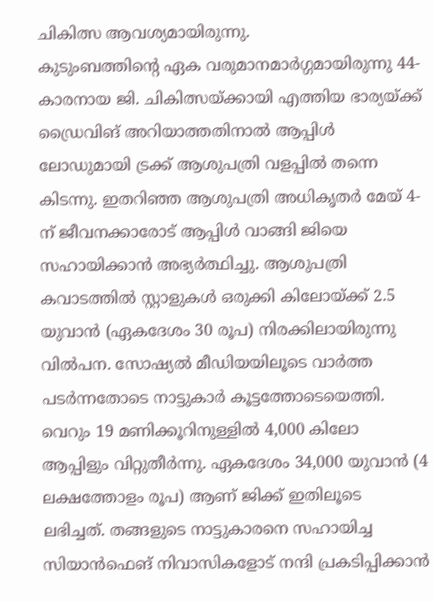ചികിത്സ ആവശ്യമായിരുന്നു.
കുടുംബത്തിന്റെ ഏക വരുമാനമാർഗ്ഗമായിരുന്നു 44-കാരനായ ജി. ചികിത്സയ്ക്കായി എത്തിയ ഭാര്യയ്ക്ക് ഡ്രൈവിങ് അറിയാത്തതിനാൽ ആപ്പിൾ ലോഡുമായി ട്രക്ക് ആശുപത്രി വളപ്പിൽ തന്നെ കിടന്നു. ഇതറിഞ്ഞ ആശുപത്രി അധികൃതർ മേയ് 4-ന് ജീവനക്കാരോട് ആപ്പിൾ വാങ്ങി ജിയെ സഹായിക്കാൻ അഭ്യർത്ഥിച്ചു. ആശുപത്രി കവാടത്തിൽ സ്റ്റാളുകൾ ഒരുക്കി കിലോയ്ക്ക് 2.5 യുവാൻ (ഏകദേശം 30 രൂപ) നിരക്കിലായിരുന്നു വിൽപന. സോഷ്യൽ മീഡിയയിലൂടെ വാർത്ത പടർന്നതോടെ നാട്ടുകാർ കൂട്ടത്തോടെയെത്തി.
വെറും 19 മണിക്കൂറിനുള്ളിൽ 4,000 കിലോ ആപ്പിളും വിറ്റുതീർന്നു. ഏകദേശം 34,000 യുവാൻ (4 ലക്ഷത്തോളം രൂപ) ആണ് ജിക്ക് ഇതിലൂടെ ലഭിച്ചത്. തങ്ങളുടെ നാട്ടുകാരനെ സഹായിച്ച സിയാൻഫെങ് നിവാസികളോട് നന്ദി പ്രകടിപ്പിക്കാൻ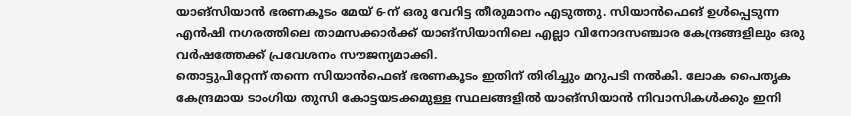യാങ്സിയാൻ ഭരണകൂടം മേയ് 6-ന് ഒരു വേറിട്ട തീരുമാനം എടുത്തു. സിയാൻഫെങ് ഉൾപ്പെടുന്ന എൻഷി നഗരത്തിലെ താമസക്കാർക്ക് യാങ്സിയാനിലെ എല്ലാ വിനോദസഞ്ചാര കേന്ദ്രങ്ങളിലും ഒരു വർഷത്തേക്ക് പ്രവേശനം സൗജന്യമാക്കി.
തൊട്ടുപിറ്റേന്ന് തന്നെ സിയാൻഫെങ് ഭരണകൂടം ഇതിന് തിരിച്ചും മറുപടി നൽകി. ലോക പൈതൃക കേന്ദ്രമായ ടാംഗിയ തുസി കോട്ടയടക്കമുള്ള സ്ഥലങ്ങളിൽ യാങ്സിയാൻ നിവാസികൾക്കും ഇനി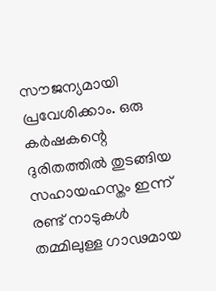സൗജന്യമായി പ്രവേശിക്കാം. ഒരു കർഷകന്റെ ദുരിതത്തിൽ തുടങ്ങിയ സഹായഹസ്തം ഇന്ന് രണ്ട് നാടുകൾ തമ്മിലുള്ള ഗാഢമായ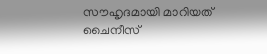സൗഹൃദമായി മാറിയത് ചൈനീസ്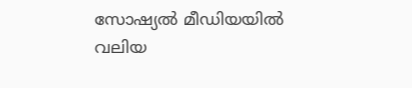സോഷ്യൽ മീഡിയയിൽ വലിയ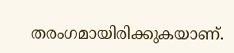തരംഗമായിരിക്കുകയാണ്.